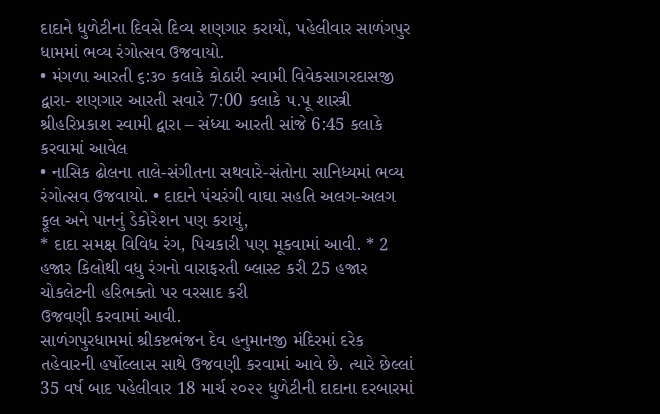દાદાને ધુળેટીના દિવસે દિવ્ય શણગાર કરાયો, પહેલીવાર સાળંગપુર ધામમાં ભવ્ય રંગોત્સવ ઉજવાયો.
• મંગળા આરતી ૬:૩૦ કલાકે કોઠારી સ્વામી વિવેકસાગરદાસજી દ્વારા- શણગાર આરતી સવારે 7:00 કલાકે ૫.પૂ શાસ્ત્રી શ્રીહરિપ્રકાશ સ્વામી દ્વારા – સંધ્યા આરતી સાંજે 6:45 કલાકે કરવામાં આવેલ
• નાસિક ઢોલના તાલે-સંગીતના સથવારે-સંતોના સાનિધ્યમાં ભવ્ય રંગોત્સવ ઉજવાયો. • દાદાને પંચરંગી વાઘા સહતિ અલગ-અલગ ફૂલ અને પાનનું ડેકોરેશન પણ કરાયું,
* દાદા સમક્ષ વિવિધ રંગ, પિચકારી પણ મૂકવામાં આવી. * 2 હજાર કિલોથી વધુ રંગનો વારાફરતી બ્લાસ્ટ કરી 25 હજાર ચોકલેટની હરિભક્તો પર વરસાદ કરી
ઉજવણી કરવામાં આવી.
સાળંગપુરધામમાં શ્રીકષ્ટભંજન દેવ હનુમાનજી મંદિરમાં દરેક તહેવારની હર્ષોલ્લાસ સાથે ઉજવણી કરવામાં આવે છે. ત્યારે છેલ્લાં 35 વર્ષ બાદ પહેલીવાર 18 માર્ચ ૨૦૨૨ ધુળેટીની દાદાના દરબારમાં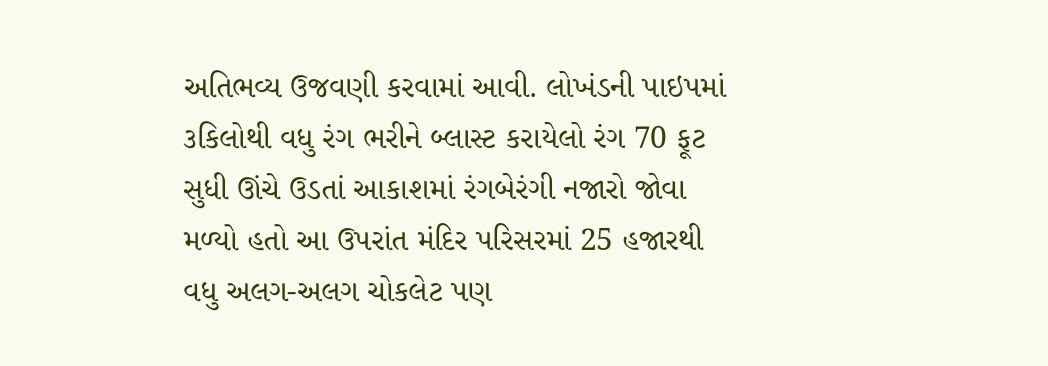અતિભવ્ય ઉજવણી કરવામાં આવી. લોખંડની પાઇપમાં ૩કિલોથી વધુ રંગ ભરીને બ્લાસ્ટ કરાયેલો રંગ 70 ફૂટ સુધી ઊંચે ઉડતાં આકાશમાં રંગબેરંગી નજારો જોવા મળ્યો હતો આ ઉપરાંત મંદિર પરિસરમાં 25 હજારથી વધુ અલગ-અલગ ચોકલેટ પણ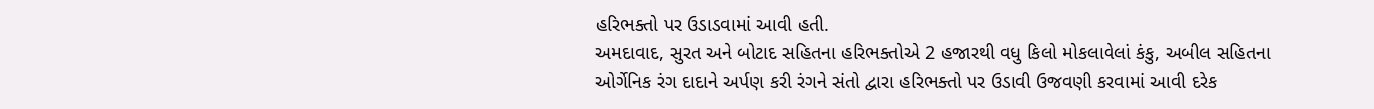હરિભક્તો પર ઉડાડવામાં આવી હતી.
અમદાવાદ, સુરત અને બોટાદ સહિતના હરિભક્તોએ 2 હજારથી વધુ કિલો મોકલાવેલાં કંકુ, અબીલ સહિતના ઓર્ગેનિક રંગ દાદાને અર્પણ કરી રંગને સંતો દ્વારા હરિભક્તો પર ઉડાવી ઉજવણી કરવામાં આવી દરેક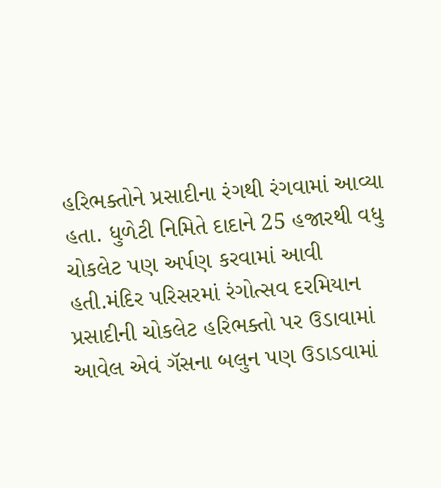હરિભક્તોને પ્રસાદીના રંગથી રંગવામાં આવ્યા હતા. ધુળેટી નિમિતે દાદાને 25 હજારથી વધુ ચોકલેટ પણ અર્પણ કરવામાં આવી હતી.મંદિર પરિસરમાં રંગોત્સવ દરમિયાન પ્રસાદીની ચોકલેટ હરિભક્તો પર ઉડાવામાં આવેલ એવં ગૅસના બલુન પણ ઉડાડવામાં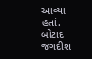આવ્યા હતાં.
બોટાદ જગદીશ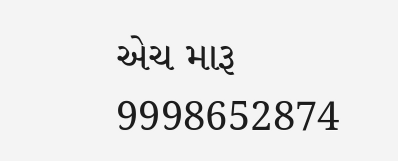એચ મારૂ
9998652874